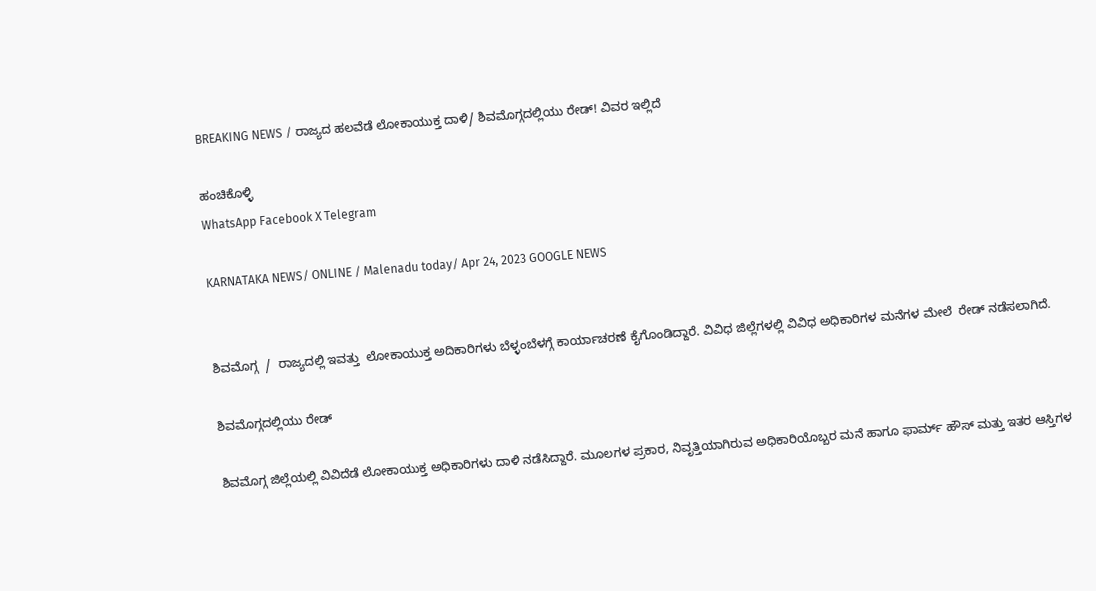BREAKING NEWS / ರಾಜ್ಯದ ಹಲವೆಡೆ ಲೋಕಾಯುಕ್ತ ದಾಳಿ/ ಶಿವಮೊಗ್ಗದಲ್ಲಿಯು ರೇಡ್! ವಿವರ ಇಲ್ಲಿದೆ

ಹಂಚಿಕೊಳ್ಳಿ
WhatsApp Facebook X Telegram

KARNATAKA NEWS/ ONLINE / Malenadu today/ Apr 24, 2023 GOOGLE NEWS


ಶಿವಮೊಗ್ಗ  /  ರಾಜ್ಯದಲ್ಲಿ ಇವತ್ತು  ಲೋಕಾಯುಕ್ತ ಅದಿಕಾರಿಗಳು ಬೆಳ್ಳಂಬೆಳಗ್ಗೆ ಕಾರ್ಯಾಚರಣೆ ಕೈಗೊಂಡಿದ್ದಾರೆ. ವಿವಿಧ ಜಿಲ್ಲೆಗಳಲ್ಲಿ ವಿವಿಧ ಅಧಿಕಾರಿಗಳ ಮನೆಗಳ ಮೇಲೆ  ರೇಡ್ ನಡೆಸಲಾಗಿದೆ.

ಶಿವಮೊಗ್ಗದಲ್ಲಿಯು ರೇಡ್

ಶಿವಮೊಗ್ಗ ಜಿಲ್ಲೆಯಲ್ಲಿ ವಿವಿದೆಡೆ ಲೋಕಾಯುಕ್ತ ಅಧಿಕಾರಿಗಳು ದಾಳಿ ನಡೆಸಿದ್ದಾರೆ. ಮೂಲಗಳ ಪ್ರಕಾರ, ನಿವೃತ್ತಿಯಾಗಿರುವ ಅಧಿಕಾರಿಯೊಬ್ಬರ ಮನೆ ಹಾಗೂ ಫಾರ್ಮ್ ಹೌಸ್ ಮತ್ತು ಇತರ ಆಸ್ತಿಗಳ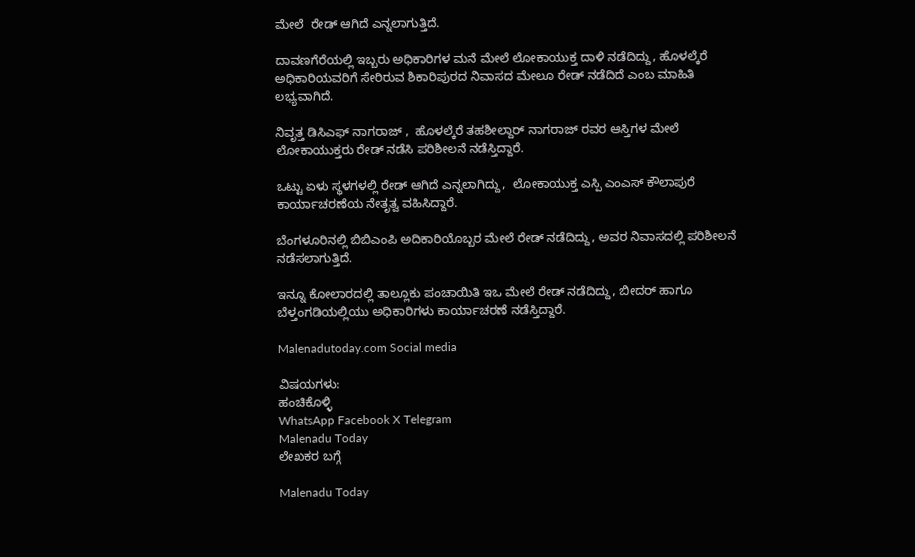ಮೇಲೆ  ರೇಡ್ ಆಗಿದೆ ಎನ್ನಲಾಗುತ್ತಿದೆ.

ದಾವಣಗೆರೆಯಲ್ಲಿ ಇಬ್ಬರು ಅಧಿಕಾರಿಗಳ ಮನೆ ಮೇಲೆ ಲೋಕಾಯುಕ್ತ ದಾಳಿ ನಡೆದಿದ್ದು, ಹೊಳಲ್ಕೆರೆ ಅಧಿಕಾರಿಯವರಿಗೆ ಸೇರಿರುವ ಶಿಕಾರಿಪುರದ ನಿವಾಸದ ಮೇಲೂ ರೇಡ್ ನಡೆದಿದೆ ಎಂಬ ಮಾಹಿತಿ ಲಭ್ಯವಾಗಿದೆ.

ನಿವೃತ್ತ ಡಿಸಿಎಫ್ ನಾಗರಾಜ್ ,  ಹೊಳಲ್ಕೆರೆ ತಹಶೀಲ್ದಾರ್ ನಾಗರಾಜ್ ರವರ ಆಸ್ತಿಗಳ ಮೇಲೆ ಲೋಕಾಯುಕ್ತರು ರೇಡ್ ನಡೆಸಿ ಪರಿಶೀಲನೆ ನಡೆಸ್ತಿದ್ದಾರೆ.

ಒಟ್ಟು ಏಳು ಸ್ಥಳಗಳಲ್ಲಿ ರೇಡ್ ಆಗಿದೆ ಎನ್ನಲಾಗಿದ್ದು,  ಲೋಕಾಯುಕ್ತ ಎಸ್ಪಿ ಎಂಎಸ್ ಕೌಲಾಪುರೆ ಕಾರ್ಯಾಚರಣೆಯ ನೇತೃತ್ವ ವಹಿಸಿದ್ದಾರೆ.

ಬೆಂಗಳೂರಿನಲ್ಲಿ ಬಿಬಿಎಂಪಿ ಅದಿಕಾರಿಯೊಬ್ಬರ ಮೇಲೆ ರೇಡ್ ನಡೆದಿದ್ದು, ಅವರ ನಿವಾಸದಲ್ಲಿ ಪರಿಶೀಲನೆ ನಡೆಸಲಾಗುತ್ತಿದೆ.

ಇನ್ನೂ ಕೋಲಾರದಲ್ಲಿ ತಾಲ್ಲೂಕು ಪಂಚಾಯಿತಿ ಇಒ ಮೇಲೆ ರೇಡ್ ನಡೆದಿದ್ದು, ಬೀದರ್ ಹಾಗೂ ಬೆಳ್ತಂಗಡಿಯಲ್ಲಿಯು ಅಧಿಕಾರಿಗಳು ಕಾರ್ಯಾಚರಣೆ ನಡೆಸ್ತಿದ್ದಾರೆ.

Malenadutoday.com Social media

ವಿಷಯಗಳು:
ಹಂಚಿಕೊಳ್ಳಿ
WhatsApp Facebook X Telegram
Malenadu Today
ಲೇಖಕರ ಬಗ್ಗೆ

Malenadu Today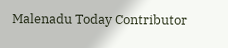Malenadu Today Contributor